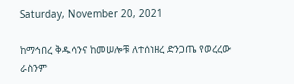Saturday, November 20, 2021

ከማኅበረ ቅዱሳንና ከመሠሎቹ ለተሰነዘረ ድንጋጤ የወረረው ራስንም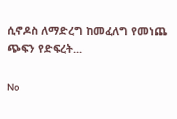ሲኖዶስ ለማድረግ ከመፈለግ የመነጨ ጭፍን የድፍረት...

No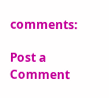comments:

Post a Comment